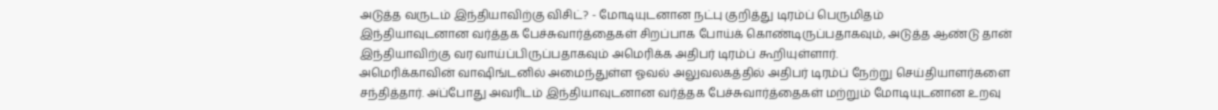அடுத்த வருடம் இந்தியாவிற்கு விசிட்? - மோடியுடனான நட்பு குறித்து டிரம்ப் பெருமிதம்
இந்தியாவுடனான வர்த்தக பேச்சுவார்த்தைகள் சிறப்பாக போய்க் கொண்டிருப்பதாகவும், அடுத்த ஆண்டு தான் இந்தியாவிற்கு வர வாய்ப்பிருப்பதாகவும் அமெரிக்க அதிபர் டிரம்ப் கூறியுள்ளார்.
அமெரிக்காவின் வாஷிங்டனில் அமைந்துள்ள ஓவல் அலுவலகத்தில் அதிபர் டிரம்ப் நேற்று செய்தியாளர்களை சந்தித்தார். அ்ப்போது அவரிடம் இந்தியாவுடனான வர்த்தக பேச்சுவார்த்தைகள் மற்றும் மோடியுடனான உறவு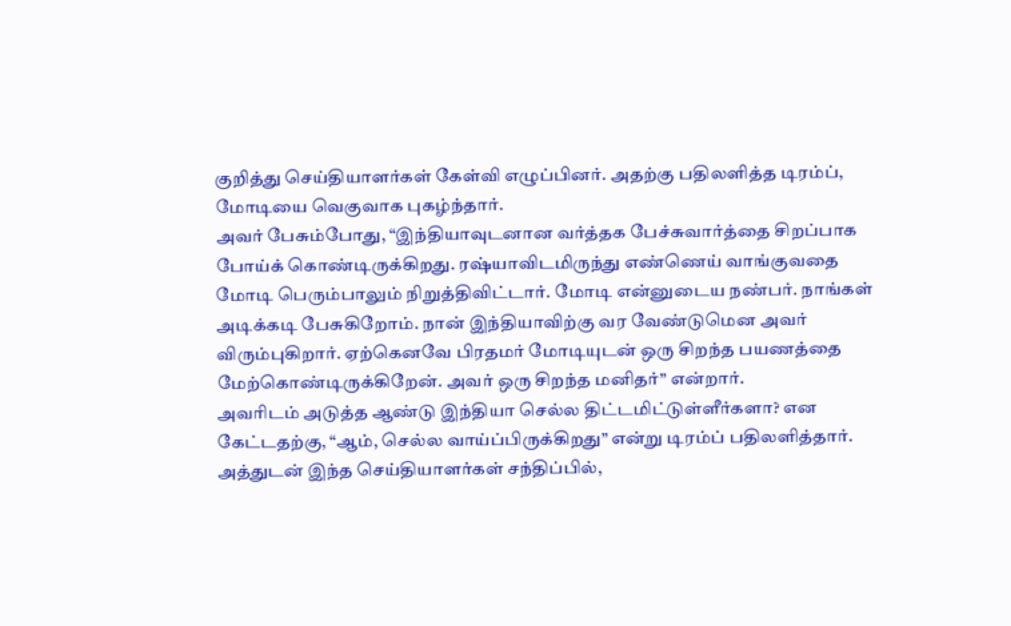குறித்து செய்தியாளர்கள் கேள்வி எழுப்பினர். அதற்கு பதிலளித்த டிரம்ப், மோடியை வெகுவாக புகழ்ந்தார்.
அவர் பேசும்போது, “இந்தியாவுடனான வர்த்தக பேச்சுவார்த்தை சிறப்பாக போய்க் கொண்டிருக்கிறது. ரஷ்யாவிடமிருந்து எண்ணெய் வாங்குவதை மோடி பெரும்பாலும் நிறுத்திவிட்டார். மோடி என்னுடைய நண்பர். நாங்கள் அடிக்கடி பேசுகிறோம். நான் இந்தியாவிற்கு வர வேண்டுமென அவர் விரும்புகிறார். ஏற்கெனவே பிரதமர் மோடியுடன் ஒரு சிறந்த பயணத்தை மேற்கொண்டிருக்கிறேன். அவர் ஒரு சிறந்த மனிதர்” என்றார்.
அவரிடம் அடுத்த ஆண்டு இந்தியா செல்ல திட்டமிட்டுள்ளீர்களா? என கேட்டதற்கு, “ஆம், செல்ல வாய்ப்பிருக்கிறது” என்று டிரம்ப் பதிலளித்தார்.
அத்துடன் இந்த செய்தியாளர்கள் சந்திப்பில்,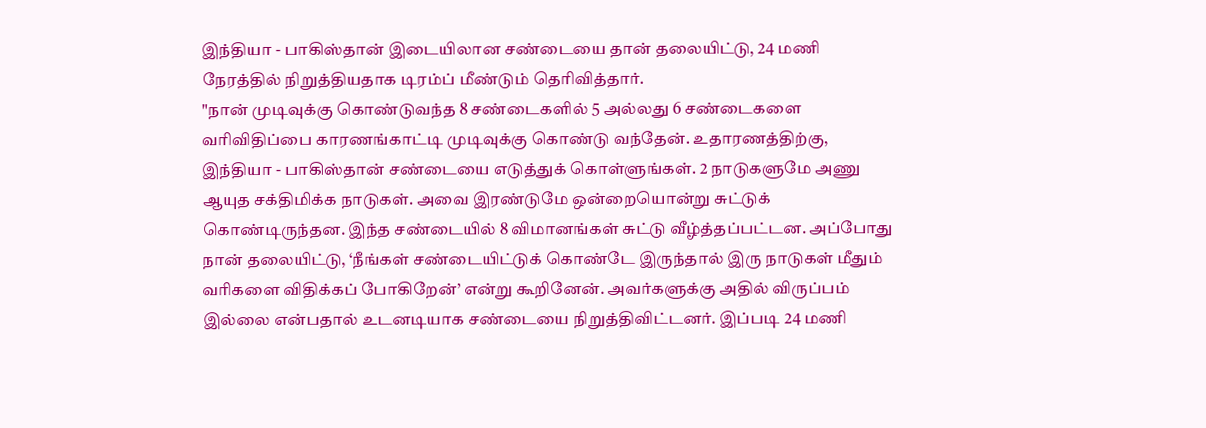இந்தியா - பாகிஸ்தான் இடையிலான சண்டையை தான் தலையிட்டு, 24 மணி நேரத்தில் நிறுத்தியதாக டிரம்ப் மீண்டும் தெரிவித்தார்.
"நான் முடிவுக்கு கொண்டுவந்த 8 சண்டைகளில் 5 அல்லது 6 சண்டைகளை வரிவிதிப்பை காரணங்காட்டி முடிவுக்கு கொண்டு வந்தேன். உதாரணத்திற்கு, இந்தியா - பாகிஸ்தான் சண்டையை எடுத்துக் கொள்ளுங்கள். 2 நாடுகளுமே அணு ஆயுத சக்திமிக்க நாடுகள். அவை இரண்டுமே ஒன்றையொன்று சுட்டுக் கொண்டிருந்தன. இந்த சண்டையில் 8 விமானங்கள் சுட்டு வீழ்த்தப்பட்டன. அப்போது நான் தலையிட்டு, ‘நீங்கள் சண்டையிட்டுக் கொண்டே இருந்தால் இரு நாடுகள் மீதும் வரிகளை விதிக்கப் போகிறேன்’ என்று கூறினேன். அவர்களுக்கு அதில் விருப்பம் இல்லை என்பதால் உடனடியாக சண்டையை நிறுத்திவிட்டனர். இப்படி 24 மணி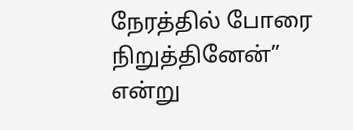நேரத்தில் போரை நிறுத்தினேன்” என்று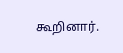கூறினார்.